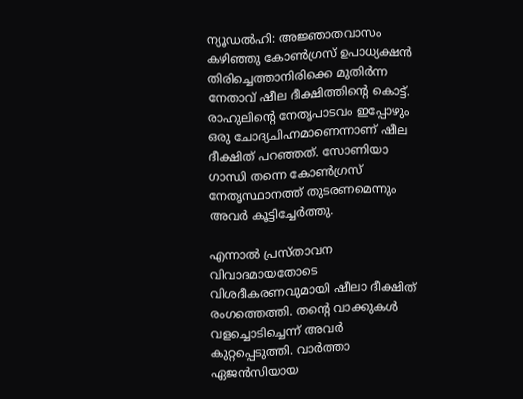ന്യൂഡൽഹി: അജ്ഞാതവാസം കഴിഞ്ഞു കോൺഗ്രസ് ഉപാധ്യക്ഷൻ തിരിച്ചെത്താനിരിക്കെ മുതിർന്ന നേതാവ് ഷീല ദീക്ഷിത്തിന്റെ കൊട്ട്. രാഹുലിന്റെ നേതൃപാടവം ഇപ്പോഴും ഒരു ചോദ്യചിഹ്നമാണെന്നാണ് ഷീല ദീക്ഷിത് പറഞ്ഞത്. സോണിയാ ഗാന്ധി തന്നെ കോൺഗ്രസ് നേതൃസ്ഥാനത്ത് തുടരണമെന്നും അവർ കൂട്ടിച്ചേർത്തു.

എന്നാൽ പ്രസ്താവന വിവാദമായതോടെ വിശദീകരണവുമായി ഷീലാ ദീക്ഷിത് രംഗത്തെത്തി. തന്റെ വാക്കുകൾ വളച്ചൊടിച്ചെന്ന് അവർ കുറ്റപ്പെടുത്തി. വാർത്താ ഏജൻസിയായ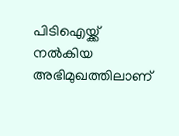പിടിഐയ്ക്ക് നൽകിയ അഭിമുഖത്തിലാണ്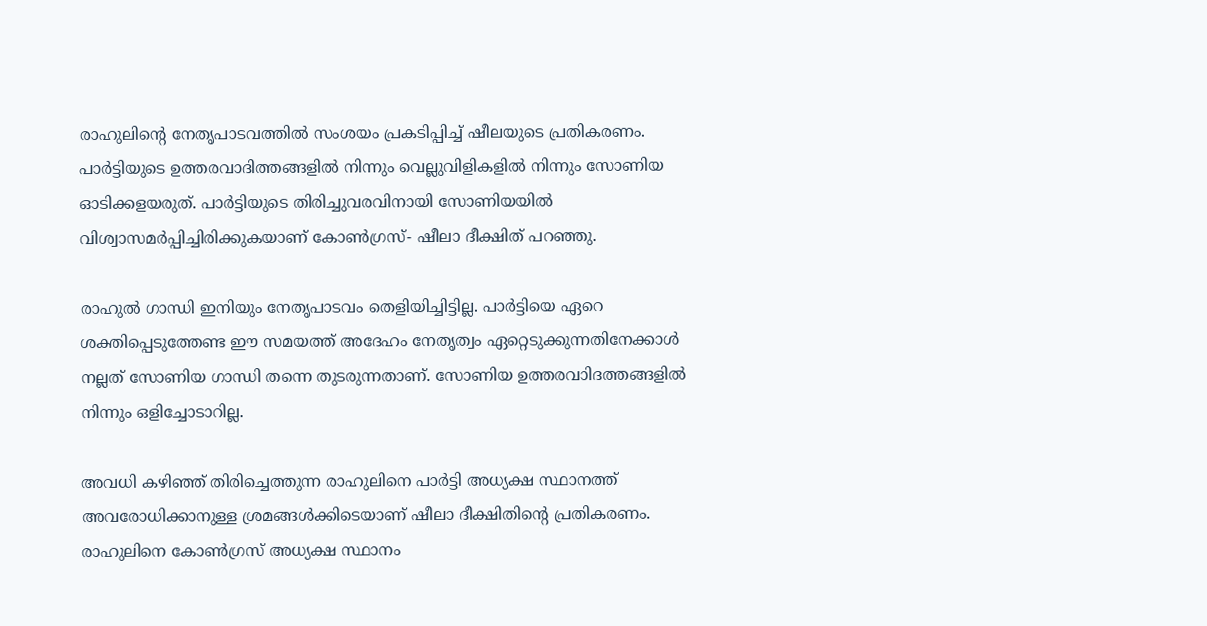രാഹുലിന്റെ നേതൃപാടവത്തിൽ സംശയം പ്രകടിപ്പിച്ച് ഷീലയുടെ പ്രതികരണം. പാർട്ടിയുടെ ഉത്തരവാദിത്തങ്ങളിൽ നിന്നും വെല്ലുവിളികളിൽ നിന്നും സോണിയ ഓടിക്കളയരുത്. പാർട്ടിയുടെ തിരിച്ചുവരവിനായി സോണിയയിൽ വിശ്വാസമർപ്പിച്ചിരിക്കുകയാണ് കോൺഗ്രസ്- ഷീലാ ദീക്ഷിത് പറഞ്ഞു.

രാഹുൽ ഗാന്ധി ഇനിയും നേതൃപാടവം തെളിയിച്ചിട്ടില്ല. പാർട്ടിയെ ഏറെ ശക്തിപ്പെടുത്തേണ്ട ഈ സമയത്ത് അദേഹം നേതൃത്വം ഏറ്റെടുക്കുന്നതിനേക്കാൾ നല്ലത് സോണിയ ഗാന്ധി തന്നെ തുടരുന്നതാണ്. സോണിയ ഉത്തരവാിദത്തങ്ങളിൽ നിന്നും ഒളിച്ചോടാറില്ല.

അവധി കഴിഞ്ഞ് തിരിച്ചെത്തുന്ന രാഹുലിനെ പാർട്ടി അധ്യക്ഷ സ്ഥാനത്ത് അവരോധിക്കാനുള്ള ശ്രമങ്ങൾക്കിടെയാണ് ഷീലാ ദീക്ഷിതിന്റെ പ്രതികരണം. രാഹുലിനെ കോൺഗ്രസ് അധ്യക്ഷ സ്ഥാനം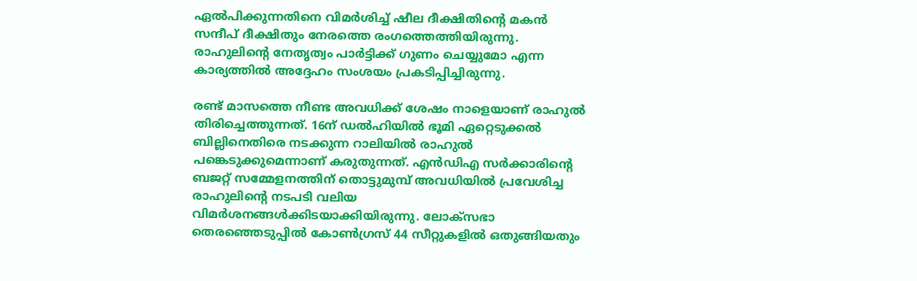ഏൽപിക്കുന്നതിനെ വിമർശിച്ച് ഷീല ദീക്ഷിതിന്റെ മകൻ സന്ദീപ് ദീക്ഷിതും നേരത്തെ രംഗത്തെത്തിയിരുന്നു. രാഹുലിന്റെ നേതൃത്വം പാർട്ടിക്ക് ഗുണം ചെയ്യുമോ എന്ന കാര്യത്തിൽ അദ്ദേഹം സംശയം പ്രകടിപ്പിച്ചിരുന്നു.

രണ്ട് മാസത്തെ നീണ്ട അവധിക്ക് ശേഷം നാളെയാണ് രാഹുൽ തിരിച്ചെത്തുന്നത്. 16ന് ഡൽഹിയിൽ ഭൂമി ഏറ്റെടുക്കൽ ബില്ലിനെതിരെ നടക്കുന്ന റാലിയിൽ രാഹുൽ പങ്കെടുക്കുമെന്നാണ് കരുതുന്നത്. എൻഡിഎ സർക്കാരിന്റെ ബജറ്റ് സമ്മേളനത്തിന് തൊട്ടുമുമ്പ് അവധിയിൽ പ്രവേശിച്ച രാഹുലിന്റെ നടപടി വലിയ വിമർശനങ്ങൾക്കിടയാക്കിയിരുന്നു. ലോക്‌സഭാ തെരഞ്ഞെടുപ്പിൽ കോൺഗ്രസ് 44 സീറ്റുകളിൽ ഒതുങ്ങിയതും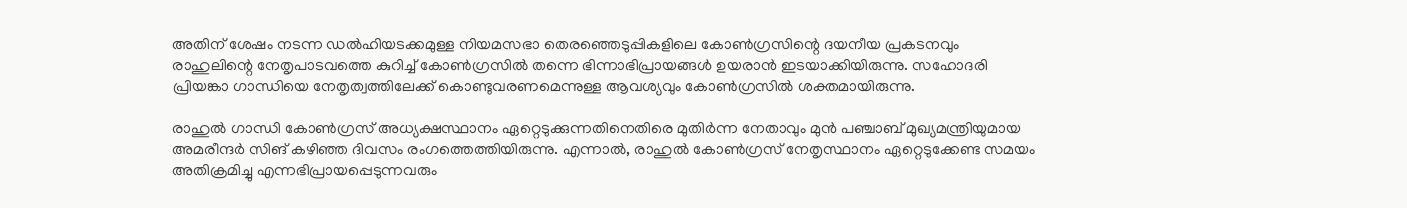അതിന് ശേഷം നടന്ന ഡൽഹിയടക്കമുള്ള നിയമസഭാ തെരഞ്ഞെടുപ്പികളിലെ കോൺഗ്രസിന്റെ ദയനീയ പ്രകടനവും രാഹുലിന്റെ നേതൃപാടവത്തെ കുറിച്ച് കോൺഗ്രസിൽ തന്നെ ഭിന്നാഭിപ്രായങ്ങൾ ഉയരാൻ ഇടയാക്കിയിരുന്നു. സഹോദരി പ്രിയങ്കാ ഗാന്ധിയെ നേതൃത്വത്തിലേക്ക് കൊണ്ടുവരണമെന്നുള്ള ആവശ്യവും കോൺഗ്രസിൽ ശക്തമായിരുന്നു.

രാഹുൽ ഗാന്ധി കോൺഗ്രസ് അധ്യക്ഷസ്ഥാനം ഏറ്റെടുക്കുന്നതിനെതിരെ മുതിർന്ന നേതാവും മുൻ പഞ്ചാബ് മുഖ്യമന്ത്രിയുമായ അമരീന്ദർ സിങ് കഴിഞ്ഞ ദിവസം രംഗത്തെത്തിയിരുന്നു. എന്നാൽ, രാഹുൽ കോൺഗ്രസ് നേതൃസ്ഥാനം ഏറ്റെടുക്കേണ്ട സമയം അതിക്രമിച്ചു എന്നഭിപ്രായപ്പെടുന്നവരും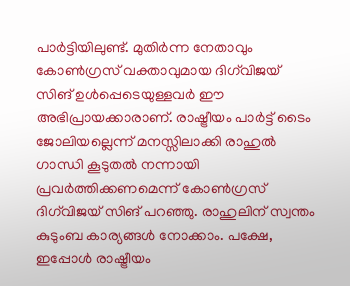പാർട്ടിയിലുണ്ട്. മുതിർന്ന നേതാവും കോൺഗ്രസ് വക്താവുമായ ദിഗ്‌വിജയ് സിങ് ഉൾപ്പെടെയുള്ളവർ ഈ അഭിപ്രായക്കാരാണ്. രാഷ്ട്രീയം പാർട്ട് ടൈം ജോലിയല്ലെന്ന് മനസ്സിലാക്കി രാഹുൽ ഗാന്ധി കൂടുതൽ നന്നായി പ്രവർത്തിക്കണമെന്ന് കോൺഗ്രസ് ദിഗ്‌വിജയ് സിങ് പറഞ്ഞു. രാഹുലിന് സ്വന്തം കുടുംബ കാര്യങ്ങൾ നോക്കാം. പക്ഷേ, ഇപ്പോൾ രാഷ്ട്രീയം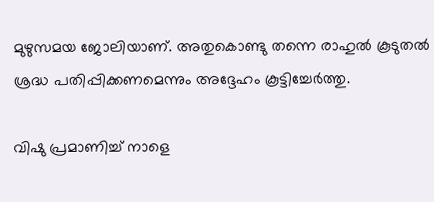മുഴുസമയ ജോലിയാണ്. അതുകൊണ്ടു തന്നെ രാഹുൽ കൂടുതൽ ശ്രദ്ധ പതിപ്പിക്കണമെന്നും അദ്ദേഹം കൂട്ടിച്ചേർത്തു.

വിഷു പ്രമാണിച്ച് നാളെ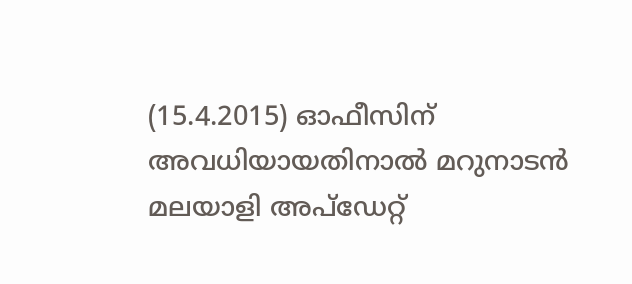(15.4.2015) ഓഫീസിന് അവധിയായതിനാൽ മറുനാടൻ മലയാളി അപ്‌ഡേറ്റ്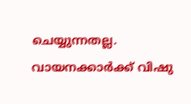ചെയ്യുന്നതല്ല. വായനക്കാർക്ക് വിഷു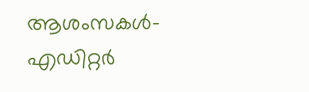ആശംസകൾ-എഡിറ്റർ